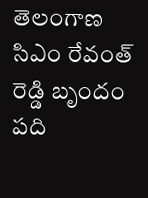తెలంగాణ సిఎం రేవంత్ రెడ్డి బృందం పది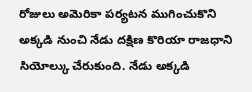రోజులు అమెరికా పర్యటన ముగించుకొని అక్కడి నుంచి నేడు దక్షిణ కొరియా రాజధాని సియోల్కు చేరుకుంది. నేడు అక్కడి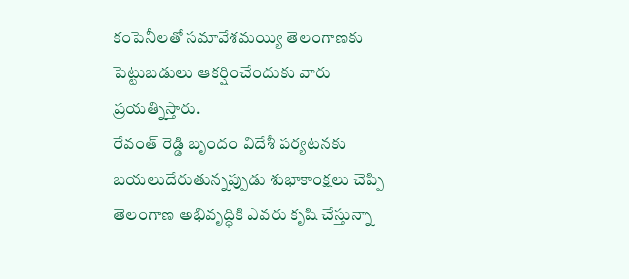కంపెనీలతో సమావేశమయ్యి తెలంగాణకు పెట్టుబడులు ఆకర్షించేందుకు వారు ప్రయత్నిస్తారు.
రేవంత్ రెడ్డి బృందం విదేశీ పర్యటనకు బయలుదేరుతున్నప్పుడు శుభాకాంక్షలు చెప్పి తెలంగాణ అభివృద్ధికి ఎవరు కృషి చేస్తున్నా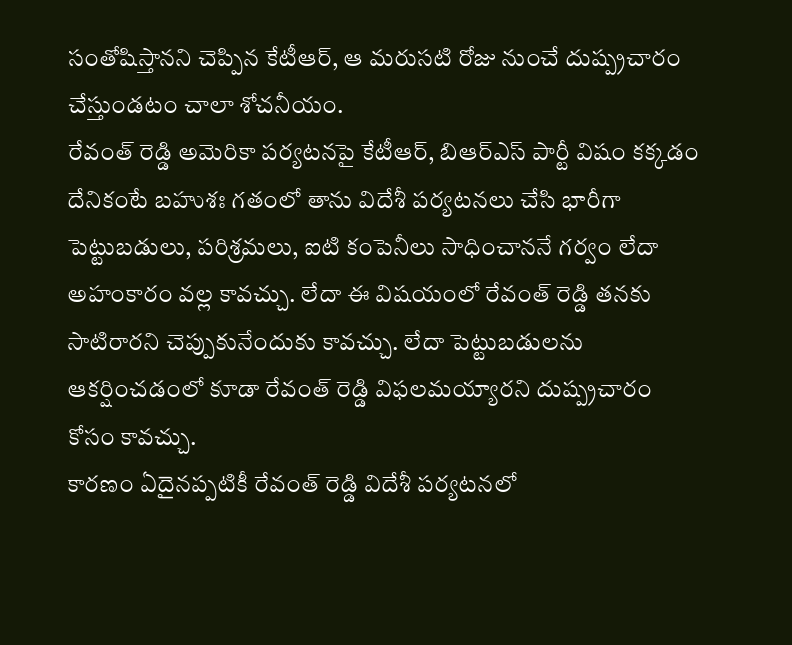సంతోషిస్తానని చెప్పిన కేటీఆర్, ఆ మరుసటి రోజు నుంచే దుష్ప్రచారం చేస్తుండటం చాలా శోచనీయం.
రేవంత్ రెడ్డి అమెరికా పర్యటనపై కేటీఆర్, బిఆర్ఎస్ పార్టీ విషం కక్కడం దేనికంటే బహుశః గతంలో తాను విదేశీ పర్యటనలు చేసి భారీగా పెట్టుబడులు, పరిశ్రమలు, ఐటి కంపెనీలు సాధించాననే గర్వం లేదా అహంకారం వల్ల కావచ్చు. లేదా ఈ విషయంలో రేవంత్ రెడ్డి తనకు సాటిరారని చెప్పుకునేందుకు కావచ్చు. లేదా పెట్టుబడులను ఆకర్షించడంలో కూడా రేవంత్ రెడ్డి విఫలమయ్యారని దుష్ప్రచారం కోసం కావచ్చు.
కారణం ఏదైనప్పటికీ రేవంత్ రెడ్డి విదేశీ పర్యటనలో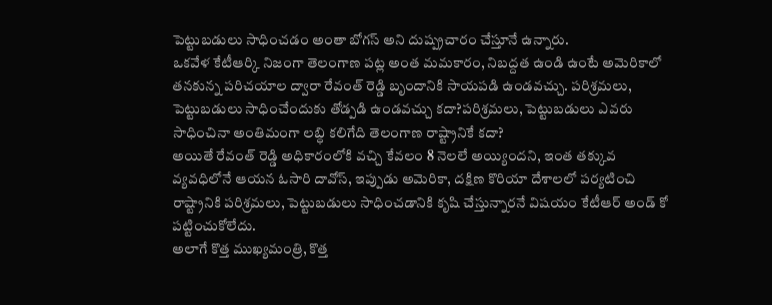పెట్టుబడులు సాధించడం అంతా బోగస్ అని దుష్ప్రచారం చేస్తూనే ఉన్నారు.
ఒకవేళ కేటీఆర్కి నిజంగా తెలంగాణ పట్ల అంత మమకారం, నిబద్దత ఉండి ఉంటే అమెరికాలో తనకున్న పరిచయాల ద్వారా రేవంత్ రెడ్డి బృందానికి సాయపడి ఉండవచ్చు. పరిశ్రమలు, పెట్టుబడులు సాధించేందుకు తోడ్పడి ఉండవచ్చు కదా?పరిశ్రమలు, పెట్టుబడులు ఎవరు సాధించినా అంతిమంగా లబ్ధి కలిగేది తెలంగాణ రాష్ట్రానికే కదా?
అయితే రేవంత్ రెడ్డి అధికారంలోకి వచ్చి కేవలం 8 నెలలే అయ్యిందని, ఇంత తక్కువ వ్యవధిలోనే ఆయన ఓసారి దావోస్, ఇప్పుడు అమెరికా, దక్షిణ కొరియా దేశాలలో పర్యటించి రాష్ట్రానికి పరిశ్రమలు, పెట్టుబడులు సాధించడానికి కృషి చేస్తున్నారనే విషయం కేటీఆర్ అండ్ కో పట్టించుకోలేదు.
అలాగే కొత్త ముఖ్యమంత్రి, కొత్త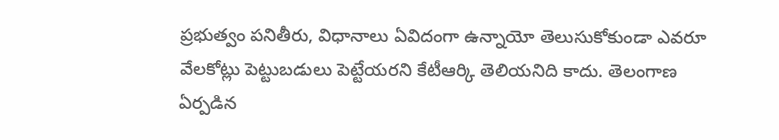ప్రభుత్వం పనితీరు, విధానాలు ఏవిదంగా ఉన్నాయో తెలుసుకోకుండా ఎవరూ వేలకోట్లు పెట్టుబడులు పెట్టేయరని కేటీఆర్కి తెలియనిది కాదు. తెలంగాణ ఏర్పడిన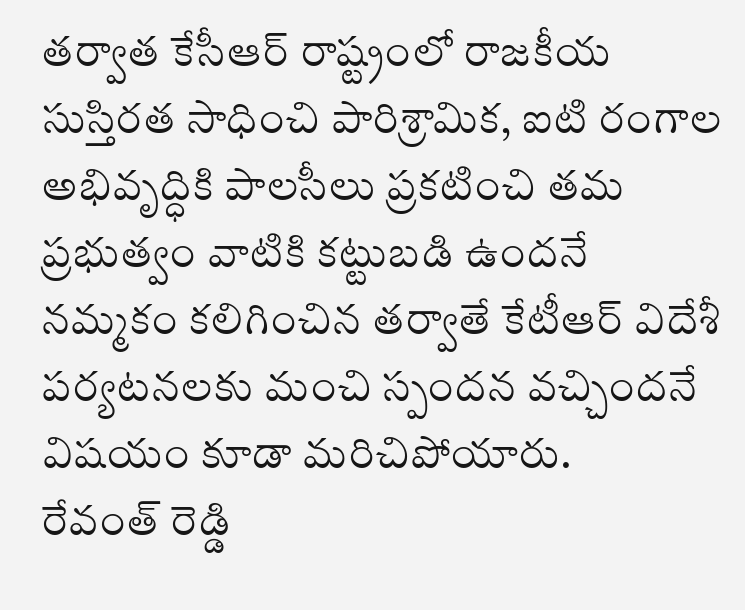తర్వాత కేసీఆర్ రాష్ట్రంలో రాజకీయ సుస్తిరత సాధించి పారిశ్రామిక, ఐటి రంగాల అభివృద్ధికి పాలసీలు ప్రకటించి తమ ప్రభుత్వం వాటికి కట్టుబడి ఉందనే నమ్మకం కలిగించిన తర్వాతే కేటీఆర్ విదేశీ పర్యటనలకు మంచి స్పందన వచ్చిందనే విషయం కూడా మరిచిపోయారు.
రేవంత్ రెడ్డి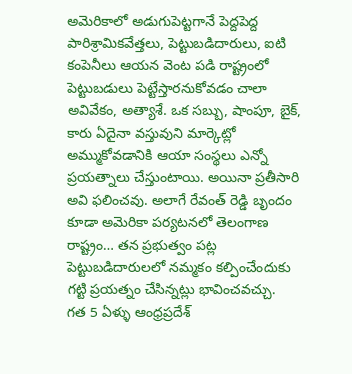అమెరికాలో అడుగుపెట్టగానే పెద్దపెద్ద పారిశ్రామికవేత్తలు, పెట్టుబడిదారులు, ఐటి కంపెనీలు ఆయన వెంట పడి రాష్ట్రంలో పెట్టుబడులు పెట్టేస్తారనుకోవడం చాలా అవివేకం, అత్యాశే. ఒక సబ్బు, షాంపూ, బైక్, కారు ఏదైనా వస్తువుని మార్కెట్లో అమ్ముకోవడానికి ఆయా సంస్థలు ఎన్నో ప్రయత్నాలు చేస్తుంటాయి. అయినా ప్రతీసారి అవి ఫలించవు. అలాగే రేవంత్ రెడ్డి బృందం కూడా అమెరికా పర్యటనలో తెలంగాణ రాష్ట్రం… తన ప్రభుత్వం పట్ల పెట్టుబడిదారులలో నమ్మకం కల్పించేందుకు గట్టి ప్రయత్నం చేసిన్నట్లు భావించవచ్చు.
గత 5 ఏళ్ళు ఆంధ్రప్రదేశ్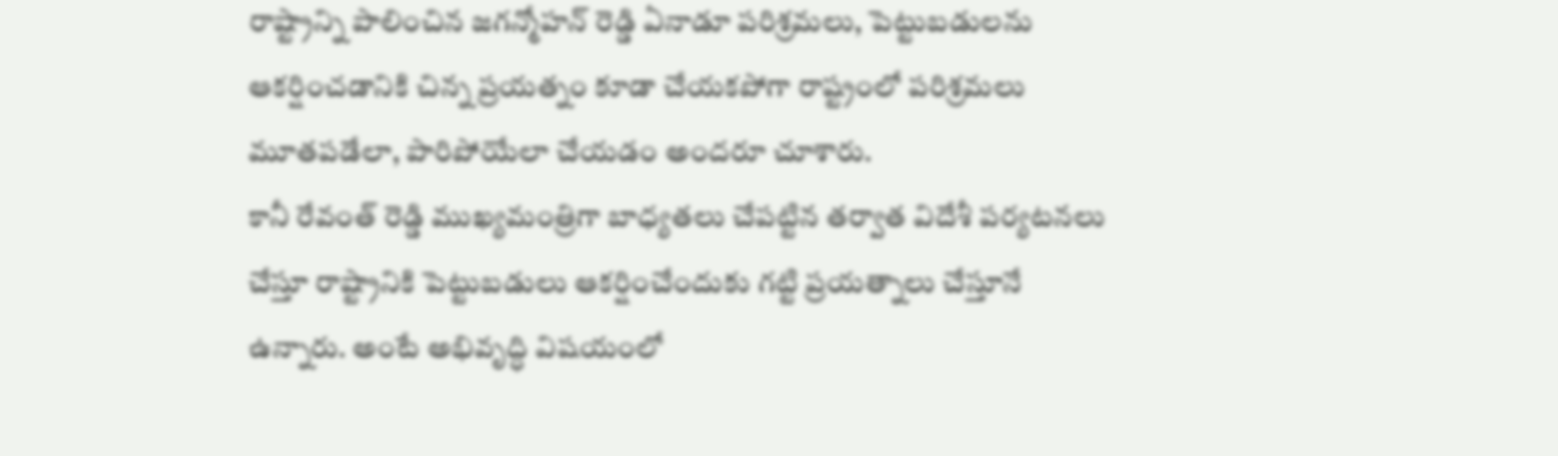రాష్ట్రాన్ని పాలించిన జగన్మోహన్ రెడ్డి ఏనాడూ పరిశ్రమలు, పెట్టుబడులను ఆకర్షించడానికి చిన్న ప్రయత్నం కూడా చేయకపోగా రాష్ట్రంలో పరిశ్రమలు మూతపడేలా, పారిపోయేలా చేయడం అందరూ చూశారు.
కానీ రేవంత్ రెడ్డి ముఖ్యమంత్రిగా బాధ్యతలు చేపట్టిన తర్వాత విదేశీ పర్యటనలు చేస్తూ రాష్ట్రానికి పెట్టుబడులు ఆకర్షించేందుకు గట్టి ప్రయత్నాలు చేస్తూనే ఉన్నారు. అంటే అభివృద్ధి విషయంలో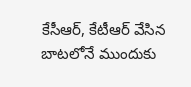కేసీఆర్, కేటీఆర్ వేసిన బాటలోనే ముందుకు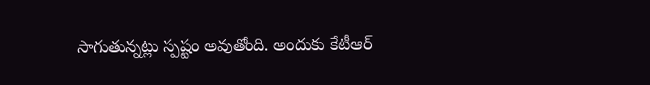సాగుతున్నట్లు స్పష్టం అవుతోంది. అందుకు కేటీఆర్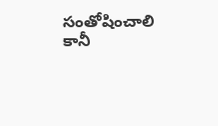సంతోషించాలి కానీ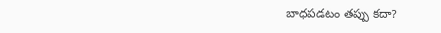బాధపడటం తప్పు కదా?